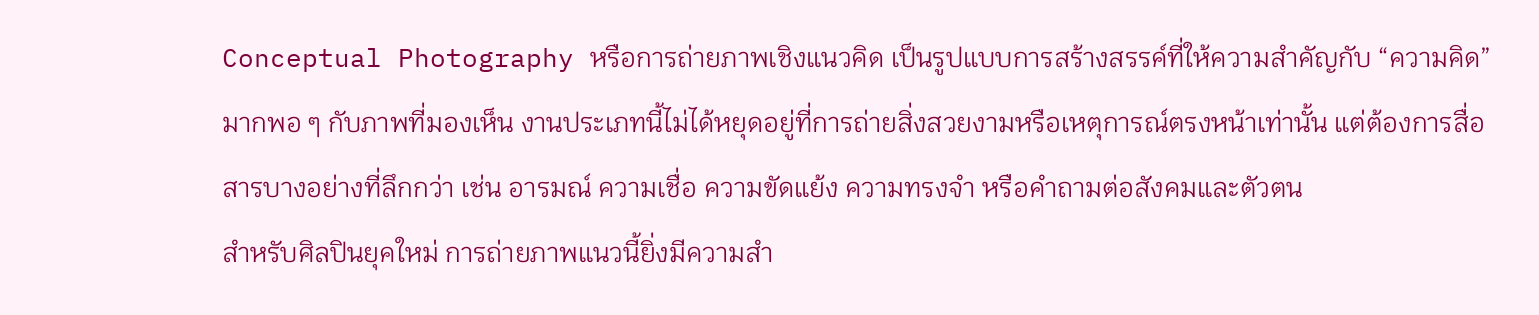Conceptual Photography หรือการถ่ายภาพเชิงแนวคิด เป็นรูปแบบการสร้างสรรค์ที่ให้ความสำคัญกับ “ความคิด” มากพอ ๆ กับภาพที่มองเห็น งานประเภทนี้ไม่ได้หยุดอยู่ที่การถ่ายสิ่งสวยงามหรือเหตุการณ์ตรงหน้าเท่านั้น แต่ต้องการสื่อสารบางอย่างที่ลึกกว่า เช่น อารมณ์ ความเชื่อ ความขัดแย้ง ความทรงจำ หรือคำถามต่อสังคมและตัวตน
สำหรับศิลปินยุคใหม่ การถ่ายภาพแนวนี้ยิ่งมีความสำ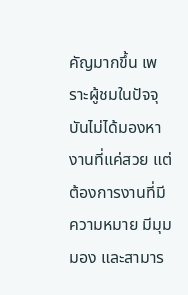คัญมากขึ้น เพราะผู้ชมในปัจจุบันไม่ได้มองหางานที่แค่สวย แต่ต้องการงานที่มีความหมาย มีมุมมอง และสามาร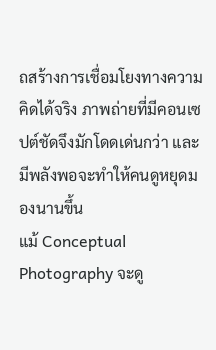ถสร้างการเชื่อมโยงทางความคิดได้จริง ภาพถ่ายที่มีคอนเซปต์ชัดจึงมักโดดเด่นกว่า และมีพลังพอจะทำให้คนดูหยุดมองนานขึ้น
แม้ Conceptual Photography จะดู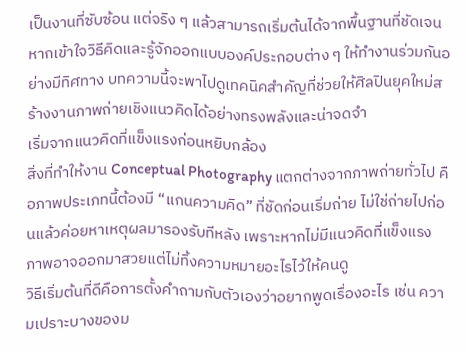เป็นงานที่ซับซ้อน แต่จริง ๆ แล้วสามารถเริ่มต้นได้จากพื้นฐานที่ชัดเจน หากเข้าใจวิธีคิดและรู้จักออกแบบองค์ประกอบต่าง ๆ ให้ทำงานร่วมกันอย่างมีทิศทาง บทความนี้จะพาไปดูเทคนิคสำคัญที่ช่วยให้ศิลปินยุคใหม่สร้างงานภาพถ่ายเชิงแนวคิดได้อย่างทรงพลังและน่าจดจำ
เริ่มจากแนวคิดที่แข็งแรงก่อนหยิบกล้อง
สิ่งที่ทำให้งาน Conceptual Photography แตกต่างจากภาพถ่ายทั่วไป คือภาพประเภทนี้ต้องมี “แกนความคิด” ที่ชัดก่อนเริ่มถ่าย ไม่ใช่ถ่ายไปก่อนแล้วค่อยหาเหตุผลมารองรับทีหลัง เพราะหากไม่มีแนวคิดที่แข็งแรง ภาพอาจออกมาสวยแต่ไม่ทิ้งความหมายอะไรไว้ให้คนดู
วิธีเริ่มต้นที่ดีคือการตั้งคำถามกับตัวเองว่าอยากพูดเรื่องอะไร เช่น ความเปราะบางของม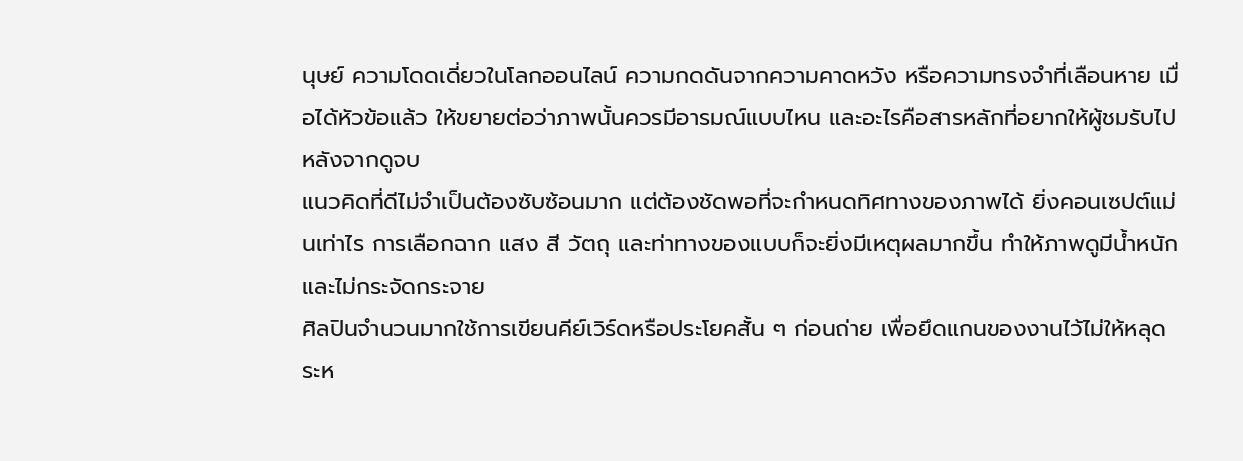นุษย์ ความโดดเดี่ยวในโลกออนไลน์ ความกดดันจากความคาดหวัง หรือความทรงจำที่เลือนหาย เมื่อได้หัวข้อแล้ว ให้ขยายต่อว่าภาพนั้นควรมีอารมณ์แบบไหน และอะไรคือสารหลักที่อยากให้ผู้ชมรับไปหลังจากดูจบ
แนวคิดที่ดีไม่จำเป็นต้องซับซ้อนมาก แต่ต้องชัดพอที่จะกำหนดทิศทางของภาพได้ ยิ่งคอนเซปต์แม่นเท่าไร การเลือกฉาก แสง สี วัตถุ และท่าทางของแบบก็จะยิ่งมีเหตุผลมากขึ้น ทำให้ภาพดูมีน้ำหนักและไม่กระจัดกระจาย
ศิลปินจำนวนมากใช้การเขียนคีย์เวิร์ดหรือประโยคสั้น ๆ ก่อนถ่าย เพื่อยึดแกนของงานไว้ไม่ให้หลุดระห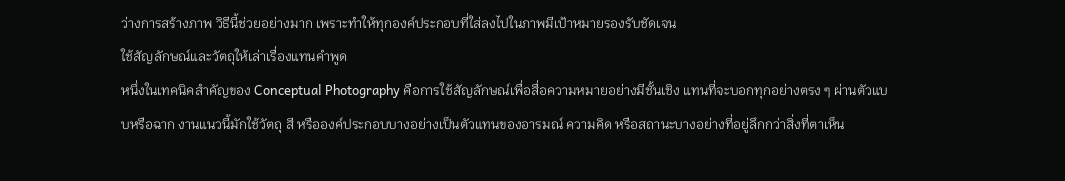ว่างการสร้างภาพ วิธีนี้ช่วยอย่างมาก เพราะทำให้ทุกองค์ประกอบที่ใส่ลงไปในภาพมีเป้าหมายรองรับชัดเจน
ใช้สัญลักษณ์และวัตถุให้เล่าเรื่องแทนคำพูด
หนึ่งในเทคนิคสำคัญของ Conceptual Photography คือการใช้สัญลักษณ์เพื่อสื่อความหมายอย่างมีชั้นเชิง แทนที่จะบอกทุกอย่างตรง ๆ ผ่านตัวแบบหรือฉาก งานแนวนี้มักใช้วัตถุ สี หรือองค์ประกอบบางอย่างเป็นตัวแทนของอารมณ์ ความคิด หรือสถานะบางอย่างที่อยู่ลึกกว่าสิ่งที่ตาเห็น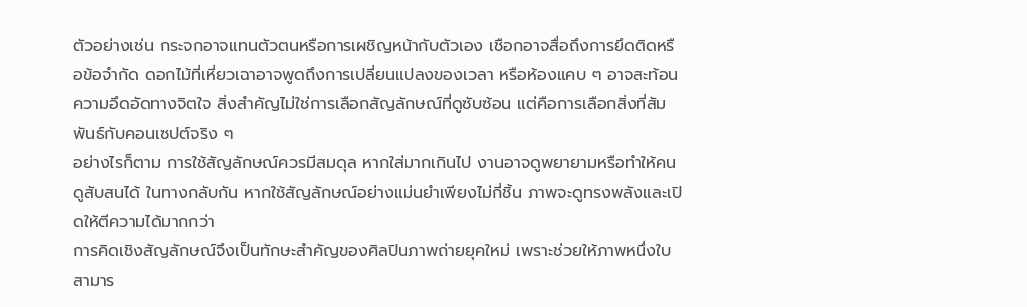ตัวอย่างเช่น กระจกอาจแทนตัวตนหรือการเผชิญหน้ากับตัวเอง เชือกอาจสื่อถึงการยึดติดหรือข้อจำกัด ดอกไม้ที่เหี่ยวเฉาอาจพูดถึงการเปลี่ยนแปลงของเวลา หรือห้องแคบ ๆ อาจสะท้อนความอึดอัดทางจิตใจ สิ่งสำคัญไม่ใช่การเลือกสัญลักษณ์ที่ดูซับซ้อน แต่คือการเลือกสิ่งที่สัมพันธ์กับคอนเซปต์จริง ๆ
อย่างไรก็ตาม การใช้สัญลักษณ์ควรมีสมดุล หากใส่มากเกินไป งานอาจดูพยายามหรือทำให้คนดูสับสนได้ ในทางกลับกัน หากใช้สัญลักษณ์อย่างแม่นยำเพียงไม่กี่ชิ้น ภาพจะดูทรงพลังและเปิดให้ตีความได้มากกว่า
การคิดเชิงสัญลักษณ์จึงเป็นทักษะสำคัญของศิลปินภาพถ่ายยุคใหม่ เพราะช่วยให้ภาพหนึ่งใบสามาร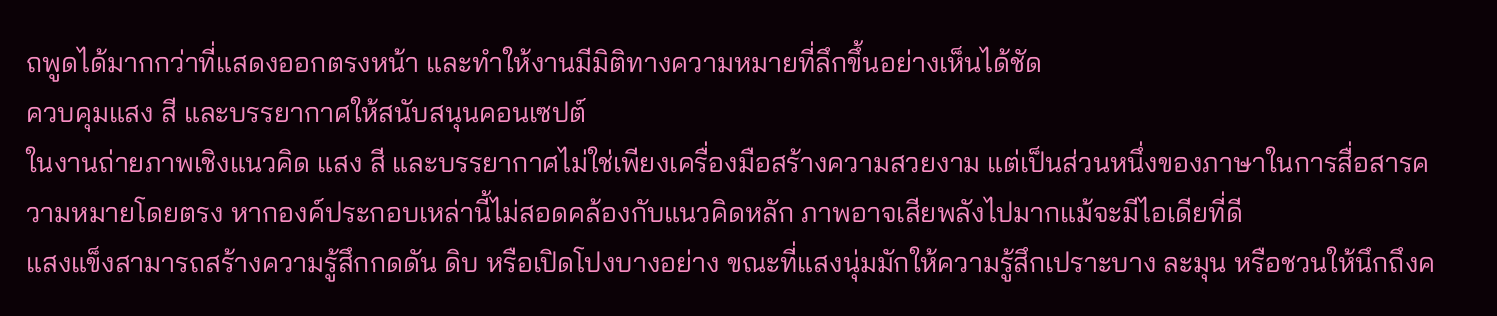ถพูดได้มากกว่าที่แสดงออกตรงหน้า และทำให้งานมีมิติทางความหมายที่ลึกขึ้นอย่างเห็นได้ชัด
ควบคุมแสง สี และบรรยากาศให้สนับสนุนคอนเซปต์
ในงานถ่ายภาพเชิงแนวคิด แสง สี และบรรยากาศไม่ใช่เพียงเครื่องมือสร้างความสวยงาม แต่เป็นส่วนหนึ่งของภาษาในการสื่อสารความหมายโดยตรง หากองค์ประกอบเหล่านี้ไม่สอดคล้องกับแนวคิดหลัก ภาพอาจเสียพลังไปมากแม้จะมีไอเดียที่ดี
แสงแข็งสามารถสร้างความรู้สึกกดดัน ดิบ หรือเปิดโปงบางอย่าง ขณะที่แสงนุ่มมักให้ความรู้สึกเปราะบาง ละมุน หรือชวนให้นึกถึงค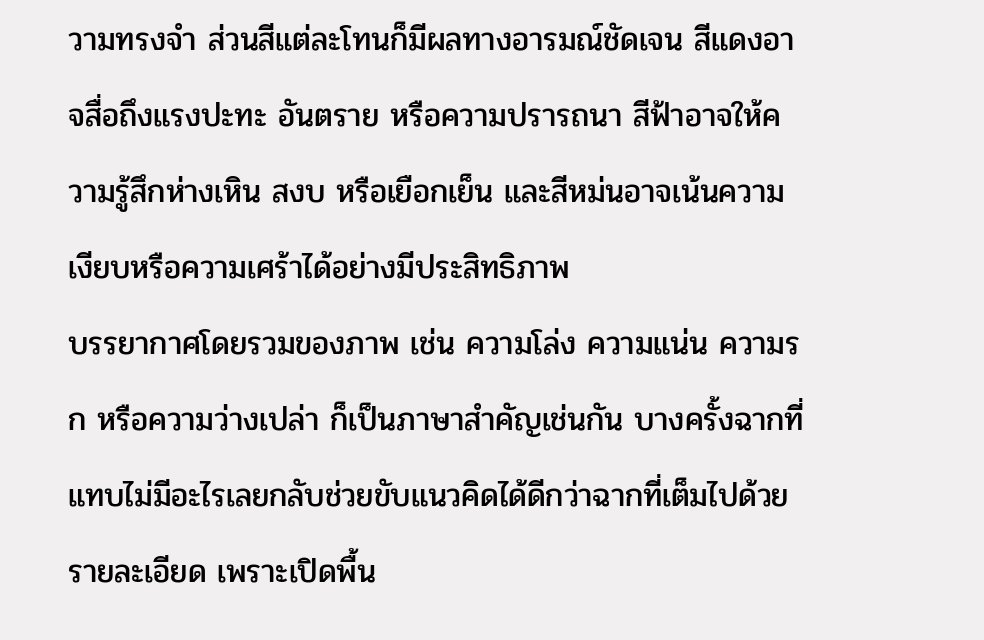วามทรงจำ ส่วนสีแต่ละโทนก็มีผลทางอารมณ์ชัดเจน สีแดงอาจสื่อถึงแรงปะทะ อันตราย หรือความปรารถนา สีฟ้าอาจให้ความรู้สึกห่างเหิน สงบ หรือเยือกเย็น และสีหม่นอาจเน้นความเงียบหรือความเศร้าได้อย่างมีประสิทธิภาพ
บรรยากาศโดยรวมของภาพ เช่น ความโล่ง ความแน่น ความรก หรือความว่างเปล่า ก็เป็นภาษาสำคัญเช่นกัน บางครั้งฉากที่แทบไม่มีอะไรเลยกลับช่วยขับแนวคิดได้ดีกว่าฉากที่เต็มไปด้วยรายละเอียด เพราะเปิดพื้น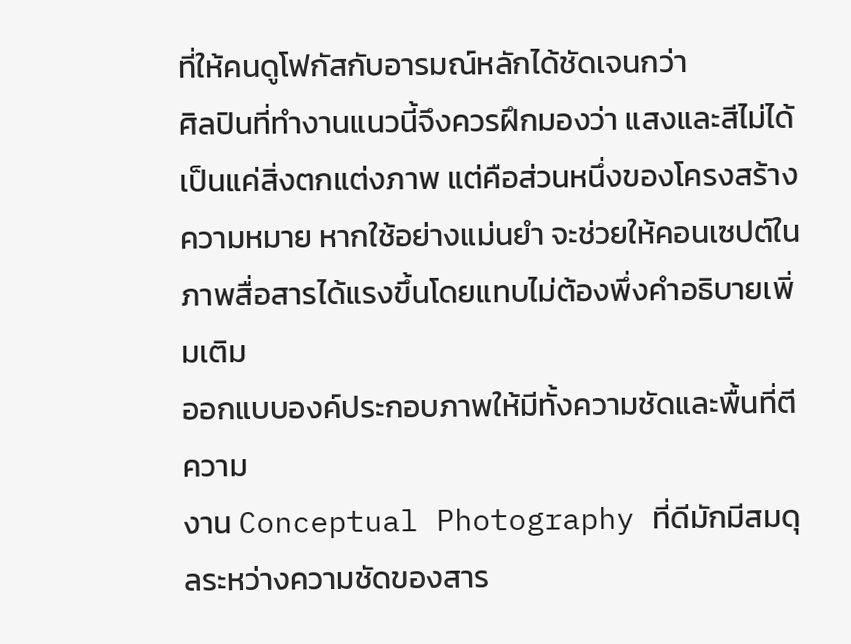ที่ให้คนดูโฟกัสกับอารมณ์หลักได้ชัดเจนกว่า
ศิลปินที่ทำงานแนวนี้จึงควรฝึกมองว่า แสงและสีไม่ได้เป็นแค่สิ่งตกแต่งภาพ แต่คือส่วนหนึ่งของโครงสร้างความหมาย หากใช้อย่างแม่นยำ จะช่วยให้คอนเซปต์ในภาพสื่อสารได้แรงขึ้นโดยแทบไม่ต้องพึ่งคำอธิบายเพิ่มเติม
ออกแบบองค์ประกอบภาพให้มีทั้งความชัดและพื้นที่ตีความ
งาน Conceptual Photography ที่ดีมักมีสมดุลระหว่างความชัดของสาร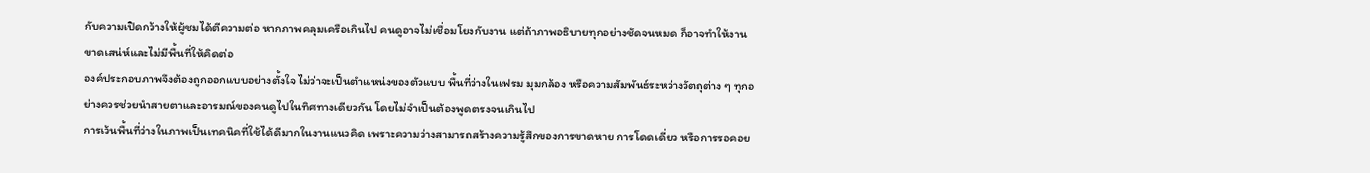กับความเปิดกว้างให้ผู้ชมได้ตีความต่อ หากภาพคลุมเครือเกินไป คนดูอาจไม่เชื่อมโยงกับงาน แต่ถ้าภาพอธิบายทุกอย่างชัดจนหมด ก็อาจทำให้งานขาดเสน่ห์และไม่มีพื้นที่ให้คิดต่อ
องค์ประกอบภาพจึงต้องถูกออกแบบอย่างตั้งใจ ไม่ว่าจะเป็นตำแหน่งของตัวแบบ พื้นที่ว่างในเฟรม มุมกล้อง หรือความสัมพันธ์ระหว่างวัตถุต่าง ๆ ทุกอย่างควรช่วยนำสายตาและอารมณ์ของคนดูไปในทิศทางเดียวกัน โดยไม่จำเป็นต้องพูดตรงจนเกินไป
การเว้นพื้นที่ว่างในภาพเป็นเทคนิคที่ใช้ได้ดีมากในงานแนวคิด เพราะความว่างสามารถสร้างความรู้สึกของการขาดหาย การโดดเดี่ยว หรือการรอคอย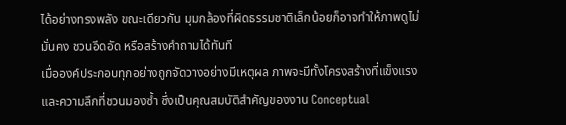ได้อย่างทรงพลัง ขณะเดียวกัน มุมกล้องที่ผิดธรรมชาติเล็กน้อยก็อาจทำให้ภาพดูไม่มั่นคง ชวนอึดอัด หรือสร้างคำถามได้ทันที
เมื่อองค์ประกอบทุกอย่างถูกจัดวางอย่างมีเหตุผล ภาพจะมีทั้งโครงสร้างที่แข็งแรงและความลึกที่ชวนมองซ้ำ ซึ่งเป็นคุณสมบัติสำคัญของงาน Conceptual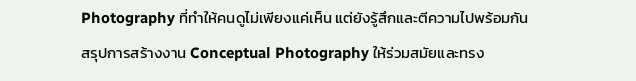Photography ที่ทำให้คนดูไม่เพียงแค่เห็น แต่ยังรู้สึกและตีความไปพร้อมกัน
สรุปการสร้างงาน Conceptual Photography ให้ร่วมสมัยและทรง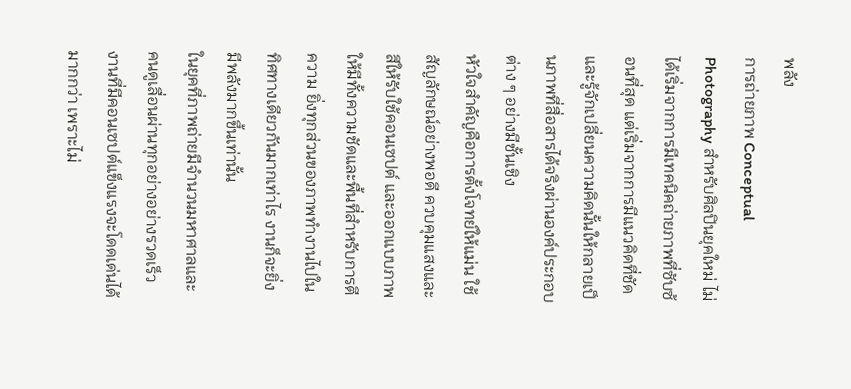พลัง
การถ่ายภาพ Conceptual Photography สำหรับศิลปินยุคใหม่ ไม่ได้เริ่มจากการมีเทคนิคถ่ายภาพที่ซับซ้อนที่สุด แต่เริ่มจากการมีแนวคิดที่ชัด และรู้จักเปลี่ยนความคิดนั้นให้กลายเป็นภาพที่สื่อสารได้จริงผ่านองค์ประกอบต่าง ๆ อย่างมีชั้นเชิง
หัวใจสำคัญคือการตั้งโจทย์ให้แม่น ใช้สัญลักษณ์อย่างพอดี ควบคุมแสงและสีให้รับใช้คอนเซปต์ และออกแบบภาพให้มีทั้งความชัดและพื้นที่สำหรับการตีความ ยิ่งทุกส่วนของภาพทำงานไปในทิศทางเดียวกันมากเท่าไร งานก็จะยิ่งมีพลังมากขึ้นเท่านั้น
ในยุคที่ภาพถ่ายมีจำนวนมหาศาลและคนดูเลื่อนผ่านทุกอย่างอย่างรวดเร็ว งานที่มีคอนเซปต์แข็งแรงจะโดดเด่นได้มากกว่า เพราะไม่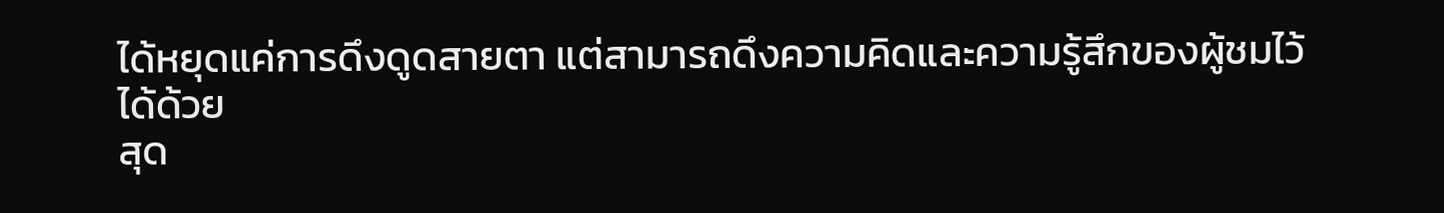ได้หยุดแค่การดึงดูดสายตา แต่สามารถดึงความคิดและความรู้สึกของผู้ชมไว้ได้ด้วย
สุด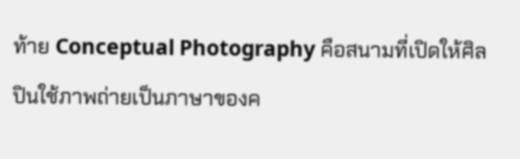ท้าย Conceptual Photography คือสนามที่เปิดให้ศิลปินใช้ภาพถ่ายเป็นภาษาของค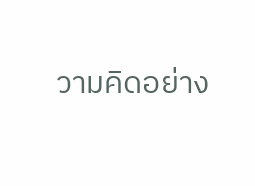วามคิดอย่าง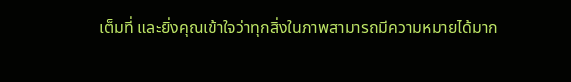เต็มที่ และยิ่งคุณเข้าใจว่าทุกสิ่งในภาพสามารถมีความหมายได้มาก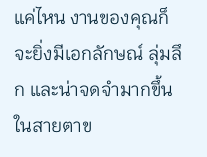แค่ไหน งานของคุณก็จะยิ่งมีเอกลักษณ์ ลุ่มลึก และน่าจดจำมากขึ้นในสายตาข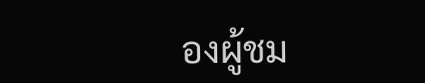องผู้ชม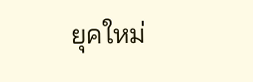ยุคใหม่